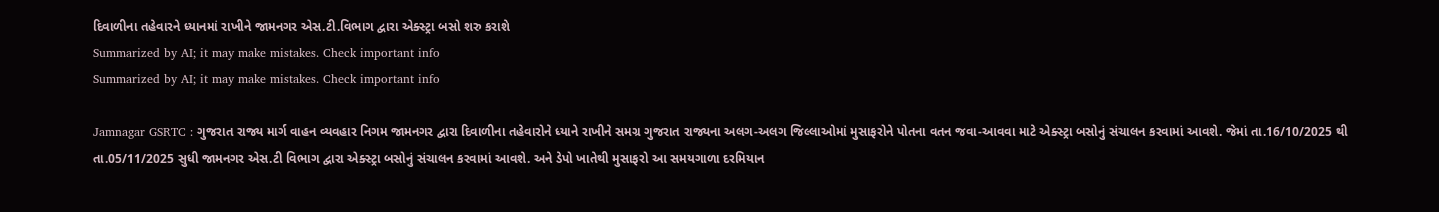દિવાળીના તહેવારને ધ્યાનમાં રાખીને જામનગર એસ.ટી.વિભાગ દ્વારા એક્સ્ટ્રા બસો શરુ કરાશે
Summarized by AI; it may make mistakes. Check important info
Summarized by AI; it may make mistakes. Check important info

Jamnagar GSRTC : ગુજરાત રાજ્ય માર્ગ વાહન વ્યવહાર નિગમ જામનગર દ્વારા દિવાળીના તહેવારોને ધ્યાને રાખીને સમગ્ર ગુજરાત રાજ્યના અલગ-અલગ જિલ્લાઓમાં મુસાફરોને પોતના વતન જવા-આવવા માટે એક્સ્ટ્રા બસોનું સંચાલન કરવામાં આવશે. જેમાં તા.16/10/2025 થી તા.05/11/2025 સુધી જામનગર એસ.ટી વિભાગ દ્વારા એક્સ્ટ્રા બસોનું સંચાલન કરવામાં આવશે. અને ડેપો ખાતેથી મુસાફરો આ સમયગાળા દરમિયાન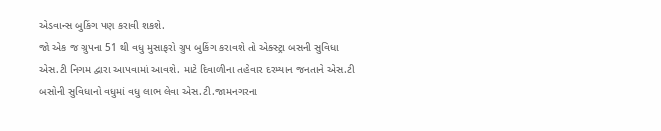એડવાન્સ બુકિંગ પણ કરાવી શકશે.
જો એક જ ગ્રુપના 51 થી વધુ મુસાફરો ગ્રુપ બુકિંગ કરાવશે તો એક્સ્ટ્રા બસની સુવિધા એસ.ટી નિગમ દ્વારા આપવામાં આવશે. માટે દિવાળીના તહેવાર દરમ્યાન જનતાને એસ.ટી બસોની સુવિધાનો વધુમાં વધુ લાભ લેવા એસ.ટી.જામનગરના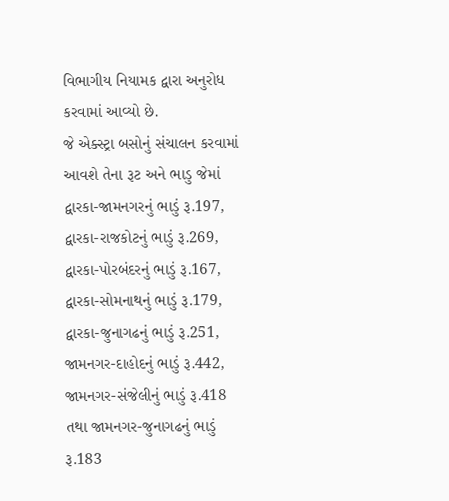વિભાગીય નિયામક દ્વારા અનુરોધ કરવામાં આવ્યો છે.
જે એક્સ્ટ્રા બસોનું સંચાલન કરવામાં આવશે તેના રૂટ અને ભાડુ જેમાં દ્વારકા-જામનગરનું ભાડું રૂ.197, દ્વારકા-રાજકોટનું ભાડું રૂ.269, દ્વારકા-પોરબંદરનું ભાડું રૂ.167, દ્વારકા-સોમનાથનું ભાડું રૂ.179, દ્વારકા-જુનાગઢનું ભાડું રૂ.251, જામનગર-દાહોદનું ભાડું રૂ.442, જામનગર-સંજેલીનું ભાડું રૂ.418 તથા જામનગર-જુનાગઢનું ભાડું રૂ.183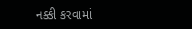નક્કી કરવામાં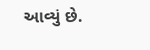આવ્યું છે.